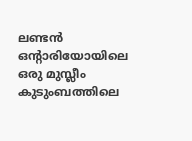ലണ്ടൻ ഒന്റാരിയോയിലെ ഒരു മുസ്ലീം കുടുംബത്തിലെ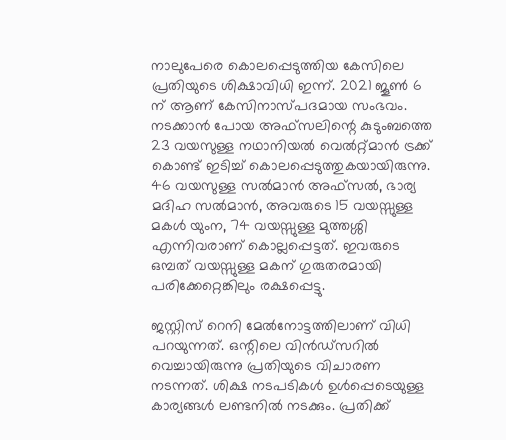നാലുപേരെ കൊലപ്പെടുത്തിയ കേസിലെ പ്രതിയുടെ ശിക്ഷാവിധി ഇന്ന്. 2021 ജൂൺ 6 ന് ആണ് കേസിനാസ്പദമായ സംഭവം. നടക്കാൻ പോയ അഫ്സലിന്റെ കുടുംബത്തെ 23 വയസുള്ള നഥാനിയൽ വെൽറ്റ്മാൻ ട്രക്ക് കൊണ്ട് ഇടിച്ച് കൊലപ്പെടുത്തുകയായിരുന്നു. 46 വയസുള്ള സൽമാൻ അഫ്സൽ, ഭാര്യ മദിഹ സൽമാൻ, അവരുടെ 15 വയസ്സുള്ള മകൾ യുംന, 74 വയസ്സുള്ള മുത്തശ്ശി എന്നിവരാണ് കൊല്ലപ്പെട്ടത്. ഇവരുടെ ഒമ്പത് വയസ്സുള്ള മകന് ഗുരുതരമായി പരിക്കേറ്റെങ്കിലും രക്ഷപ്പെട്ടു.

ജസ്റ്റിസ് റെനി മേൽനോട്ടത്തിലാണ് വിധി പറയുന്നത്. ഒന്റിലെ വിൻഡ്സറിൽ വെച്ചായിരുന്നു പ്രതിയുടെ വിചാരണ നടന്നത്. ശിക്ഷ നടപടികൾ ഉൾപ്പെടെയുള്ള കാര്യങ്ങൾ ലണ്ടനിൽ നടക്കും. പ്രതിക്ക്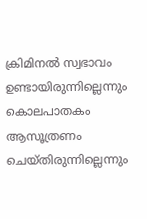ക്രിമിനൽ സ്വഭാവം ഉണ്ടായിരുന്നില്ലെന്നും കൊലപാതകം ആസൂത്രണം ചെയ്തിരുന്നില്ലെന്നും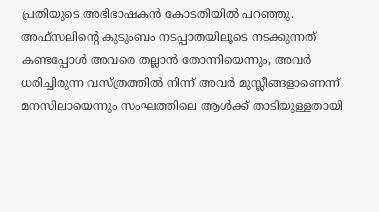പ്രതിയുടെ അഭിഭാഷകൻ കോടതിയിൽ പറഞ്ഞു.
അഫ്സലിന്റെ കുടുംബം നടപ്പാതയിലൂടെ നടക്കുന്നത് കണ്ടപ്പോൾ അവരെ തല്ലാൻ തോന്നിയെന്നും, അവർ ധരിച്ചിരുന്ന വസ്ത്രത്തിൽ നിന്ന് അവർ മുസ്ലീങ്ങളാണെന്ന് മനസിലായെന്നും സംഘത്തിലെ ആൾക്ക് താടിയുള്ളതായി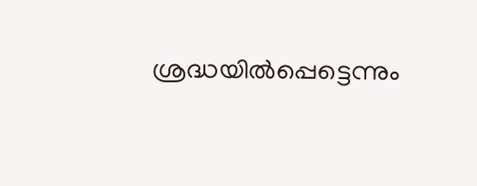ശ്രദ്ധയിൽപ്പെട്ടെന്നും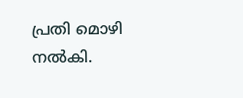പ്രതി മൊഴി നൽകി.